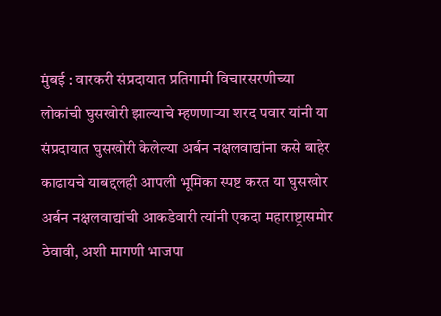मुंबई : वारकरी संप्रदायात प्रतिगामी विचारसरणीच्या लोकांची घुसखोरी झाल्याचे म्हणणाऱ्या शरद पवार यांनी या संप्रदायात घुसखोरी केलेल्या अर्बन नक्षलवाद्यांना कसे बाहेर काढायचे याबद्दलही आपली भूमिका स्पष्ट करत या घुसखोर अर्बन नक्षलवाद्यांची आकडेवारी त्यांनी एकदा महाराष्ट्रासमोर ठेवावी, अशी मागणी भाजपा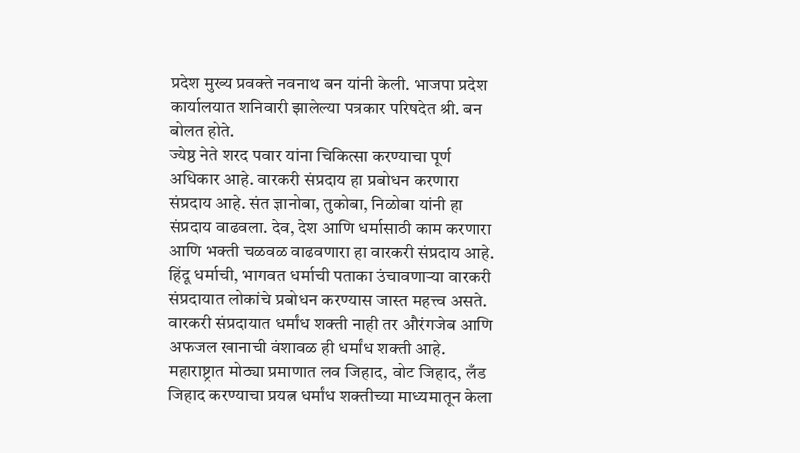प्रदेश मुख्य प्रवक्ते नवनाथ बन यांनी केली. भाजपा प्रदेश कार्यालयात शनिवारी झालेल्या पत्रकार परिषदेत श्री. बन बोलत होते.
ज्येष्ठ नेते शरद पवार यांना चिकित्सा करण्याचा पूर्ण अधिकार आहे. वारकरी संप्रदाय हा प्रबोधन करणारा संप्रदाय आहे. संत ज्ञानोबा, तुकोबा, निळोबा यांनी हा संप्रदाय वाढवला. देव, देश आणि धर्मासाठी काम करणारा आणि भक्ती चळवळ वाढवणारा हा वारकरी संप्रदाय आहे. हिंदू धर्माची, भागवत धर्माची पताका उंचावणाऱ्या वारकरी संप्रदायात लोकांचे प्रबोधन करण्यास जास्त महत्त्व असते. वारकरी संप्रदायात धर्मांध शक्ती नाही तर औरंगजेब आणि अफजल खानाची वंशावळ ही धर्मांध शक्ती आहे. महाराष्ट्रात मोठ्या प्रमाणात लव जिहाद, वोट जिहाद, लँड जिहाद करण्याचा प्रयत्न धर्मांध शक्तीच्या माध्यमातून केला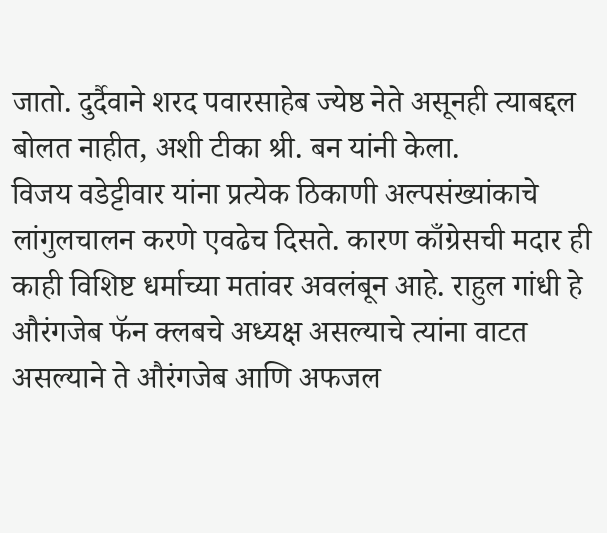जातो. दुर्दैवाने शरद पवारसाहेब ज्येष्ठ नेते असूनही त्याबद्दल बोलत नाहीत, अशी टीका श्री. बन यांनी केला.
विजय वडेट्टीवार यांना प्रत्येक ठिकाणी अल्पसंख्यांकाचे लांगुलचालन करणे एवढेच दिसते. कारण काँग्रेसची मदार ही काही विशिष्ट धर्माच्या मतांवर अवलंबून आहे. राहुल गांधी हे औरंगजेब फॅन क्लबचे अध्यक्ष असल्याचे त्यांना वाटत असल्याने ते औरंगजेब आणि अफजल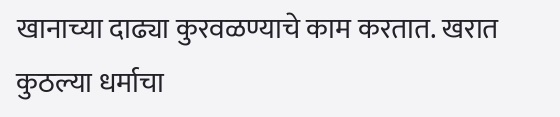खानाच्या दाढ्या कुरवळण्याचे काम करतात. खरात कुठल्या धर्माचा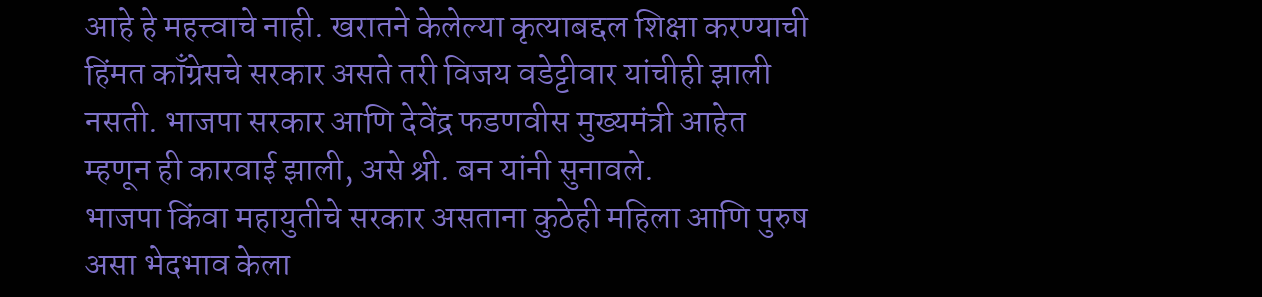आहे हे महत्त्वाचे नाही. खरातने केलेल्या कृत्याबद्दल शिक्षा करण्याची हिंमत काँग्रेसचे सरकार असते तरी विजय वडेट्टीवार यांचीही झाली नसती. भाजपा सरकार आणि देवेंद्र फडणवीस मुख्यमंत्री आहेत म्हणून ही कारवाई झाली, असे श्री. बन यांनी सुनावले.
भाजपा किंवा महायुतीचे सरकार असताना कुठेही महिला आणि पुरुष असा भेदभाव केला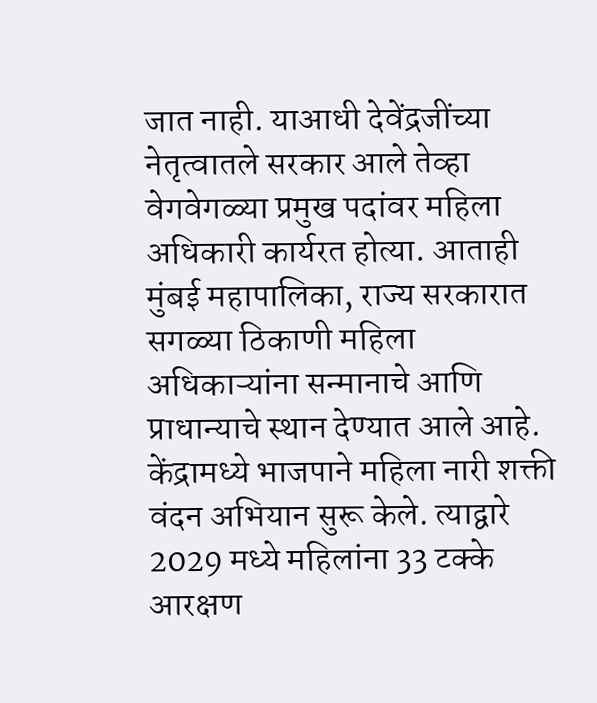जात नाही. याआधी देवेंद्रजींच्या नेतृत्वातले सरकार आले तेव्हा वेगवेगळ्या प्रमुख पदांवर महिला अधिकारी कार्यरत होत्या. आताही मुंबई महापालिका, राज्य सरकारात सगळ्या ठिकाणी महिला अधिकाऱ्यांना सन्मानाचे आणि प्राधान्याचे स्थान देण्यात आले आहे. केंद्रामध्ये भाजपाने महिला नारी शक्ती वंदन अभियान सुरू केले. त्याद्वारे 2029 मध्ये महिलांना 33 टक्के आरक्षण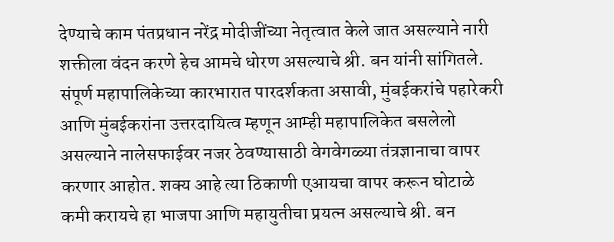देण्याचे काम पंतप्रधान नरेंद्र मोदीजींच्या नेतृत्वात केले जात असल्याने नारी शक्तीला वंदन करणे हेच आमचे धोरण असल्याचे श्री. बन यांनी सांगितले.
संपूर्ण महापालिकेच्या कारभारात पारदर्शकता असावी, मुंबईकरांचे पहारेकरी आणि मुंबईकरांना उत्तरदायित्व म्हणून आम्ही महापालिकेत बसलेलो असल्याने नालेसफाईवर नजर ठेवण्यासाठी वेगवेगळ्या तंत्रज्ञानाचा वापर करणार आहोत. शक्य आहे त्या ठिकाणी एआयचा वापर करून घोटाळे कमी करायचे हा भाजपा आणि महायुतीचा प्रयत्न असल्याचे श्री. बन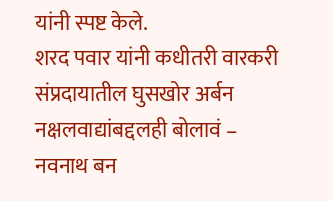यांनी स्पष्ट केले.
शरद पवार यांनी कधीतरी वारकरी संप्रदायातील घुसखोर अर्बन नक्षलवाद्यांबद्दलही बोलावं – नवनाथ बन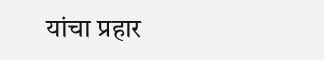यांचा प्रहार